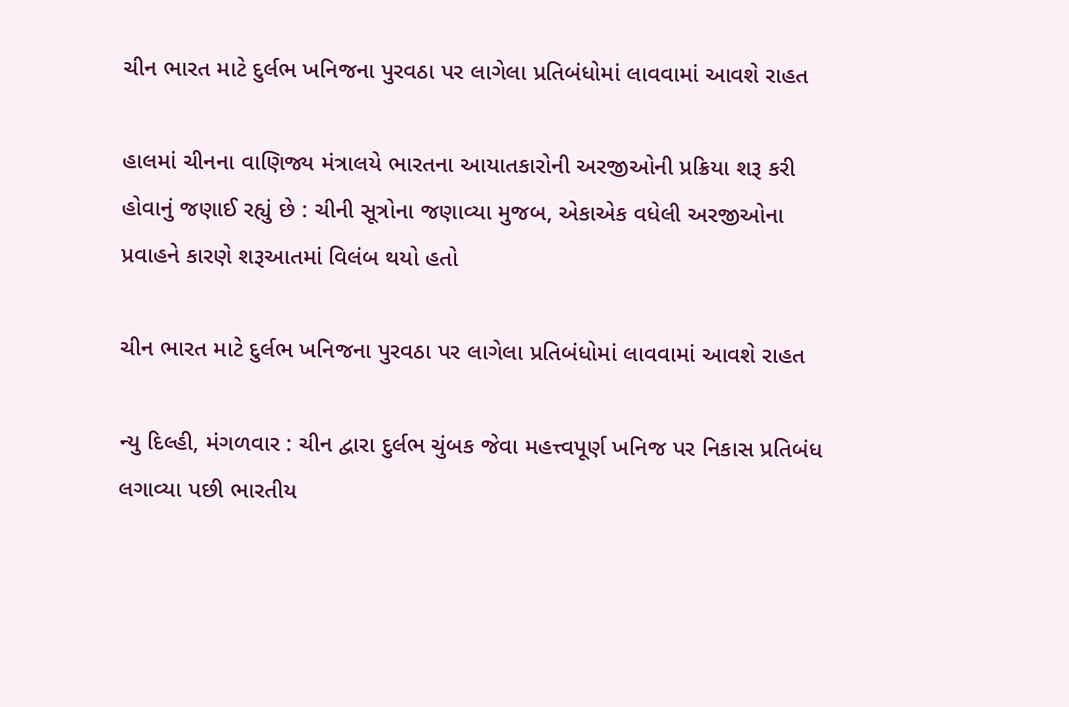ચીન ભારત માટે દુર્લભ ખનિજના પુરવઠા પર લાગેલા પ્રતિબંધોમાં લાવવામાં આવશે રાહત

હાલમાં ચીનના વાણિજ્ય મંત્રાલયે ભારતના આયાતકારોની અરજીઓની પ્રક્રિયા શરૂ કરી હોવાનું જણાઈ રહ્યું છે : ચીની સૂત્રોના જણાવ્યા મુજબ, એકાએક વધેલી અરજીઓના પ્રવાહને કારણે શરૂઆતમાં વિલંબ થયો હતો

ચીન ભારત માટે દુર્લભ ખનિજના પુરવઠા પર લાગેલા પ્રતિબંધોમાં લાવવામાં આવશે રાહત

ન્યુ દિલ્હી, મંગળવાર : ચીન દ્વારા દુર્લભ ચુંબક જેવા મહત્ત્વપૂર્ણ ખનિજ પર નિકાસ પ્રતિબંધ લગાવ્યા પછી ભારતીય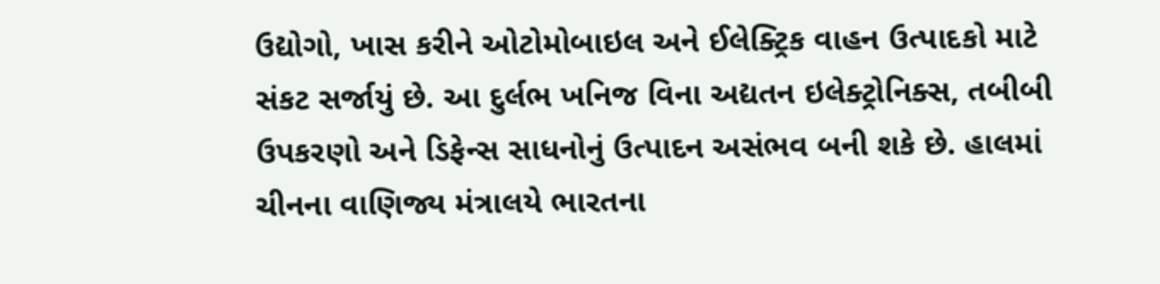ઉદ્યોગો, ખાસ કરીને ઓટોમોબાઇલ અને ઈલેક્ટ્રિક વાહન ઉત્પાદકો માટે સંકટ સર્જાયું છે. આ દુર્લભ ખનિજ વિના અદ્યતન ઇલેક્ટ્રોનિક્સ, તબીબી ઉપકરણો અને ડિફેન્સ સાધનોનું ઉત્પાદન અસંભવ બની શકે છે. હાલમાં ચીનના વાણિજ્ય મંત્રાલયે ભારતના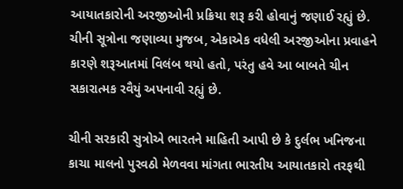આયાતકારોની અરજીઓની પ્રક્રિયા શરૂ કરી હોવાનું જણાઈ રહ્યું છે. ચીની સૂત્રોના જણાવ્યા મુજબ, એકાએક વધેલી અરજીઓના પ્રવાહને કારણે શરૂઆતમાં વિલંબ થયો હતો, પરંતુ હવે આ બાબતે ચીન સકારાત્મક રવૈયું અપનાવી રહ્યું છે.

ચીની સરકારી સુત્રોએ ભારતને માહિતી આપી છે કે દુર્લભ ખનિજના કાચા માલનો પુરવઠો મેળવવા માંગતા ભારતીય આયાતકારો તરફથી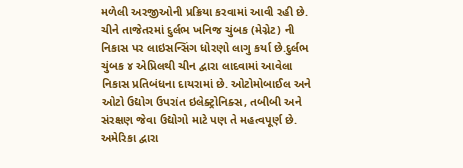મળેલી અરજીઓની પ્રક્રિયા કરવામાં આવી રહી છે. ચીને તાજેતરમાં દુર્લભ ખનિજ ચુંબક (મેગ્નેટ) ની નિકાસ પર લાઇસન્સિંગ ધોરણો લાગુ કર્યા છે.દુર્લભ ચુંબક ૪ એપ્રિલથી ચીન દ્વારા લાદવામાં આવેલા નિકાસ પ્રતિબંધના દાયરામાં છે. ઓટોમોબાઈલ અને ઓટો ઉદ્યોગ ઉપરાંત ઇલેક્ટ્રોનિક્સ, તબીબી અને સંરક્ષણ જેવા ઉદ્યોગો માટે પણ તે મહત્વપૂર્ણ છે. અમેરિકા દ્વારા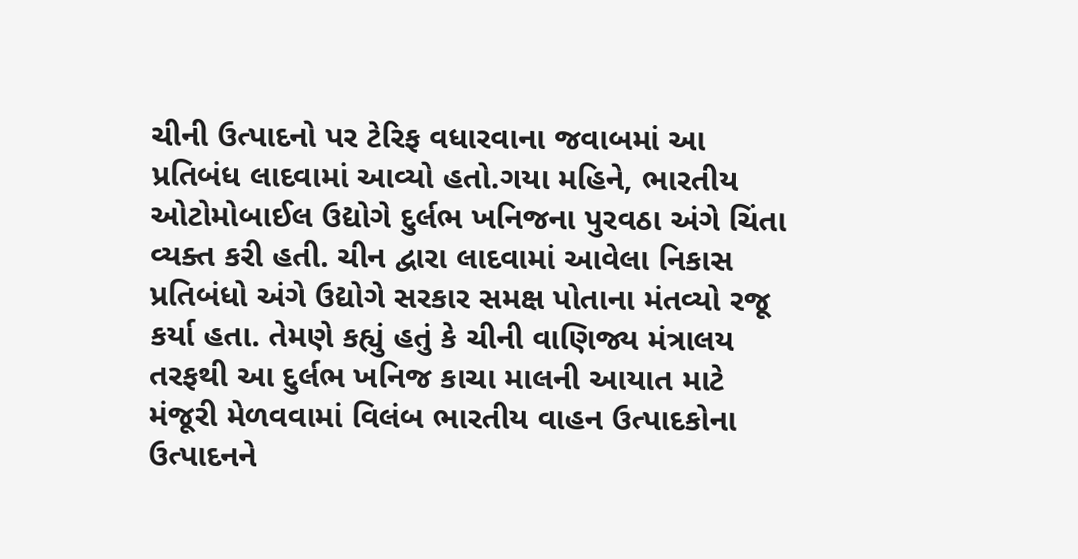ચીની ઉત્પાદનો પર ટેરિફ વધારવાના જવાબમાં આ પ્રતિબંધ લાદવામાં આવ્યો હતો.ગયા મહિને, ભારતીય ઓટોમોબાઈલ ઉદ્યોગે દુર્લભ ખનિજના પુરવઠા અંગે ચિંતા વ્યક્ત કરી હતી. ચીન દ્વારા લાદવામાં આવેલા નિકાસ પ્રતિબંધો અંગે ઉદ્યોગે સરકાર સમક્ષ પોતાના મંતવ્યો રજૂ કર્યા હતા. તેમણે કહ્યું હતું કે ચીની વાણિજ્ય મંત્રાલય તરફથી આ દુર્લભ ખનિજ કાચા માલની આયાત માટે મંજૂરી મેળવવામાં વિલંબ ભારતીય વાહન ઉત્પાદકોના ઉત્પાદનને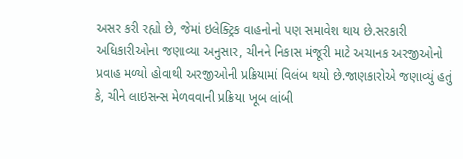અસર કરી રહ્યો છે, જેમાં ઇલેક્ટ્રિક વાહનોનો પણ સમાવેશ થાય છે.સરકારી અધિકારીઓના જણાવ્યા અનુસાર, ચીનને નિકાસ મંજૂરી માટે અચાનક અરજીઓનો પ્રવાહ મળ્યો હોવાથી અરજીઓની પ્રક્રિયામાં વિલંબ થયો છે.જાણકારોએ જણાવ્યું હતું કે, ચીને લાઇસન્સ મેળવવાની પ્રક્રિયા ખૂબ લાંબી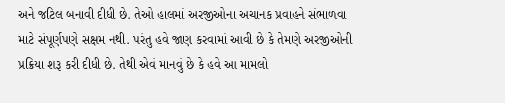અને જટિલ બનાવી દીધી છે. તેઓ હાલમાં અરજીઓના અચાનક પ્રવાહને સંભાળવા માટે સંપૂર્ણપણે સક્ષમ નથી. પરંતુ હવે જાણ કરવામાં આવી છે કે તેમણે અરજીઓની પ્રક્રિયા શરૂ કરી દીધી છે. તેથી એવં માનવું છે કે હવે આ મામલો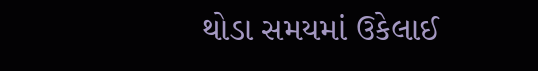થોડા સમયમાં ઉકેલાઈ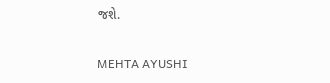જશે.

MEHTA AYUSHI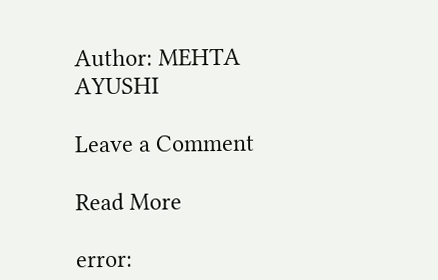Author: MEHTA AYUSHI

Leave a Comment

Read More

error: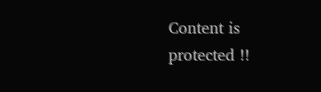Content is protected !!